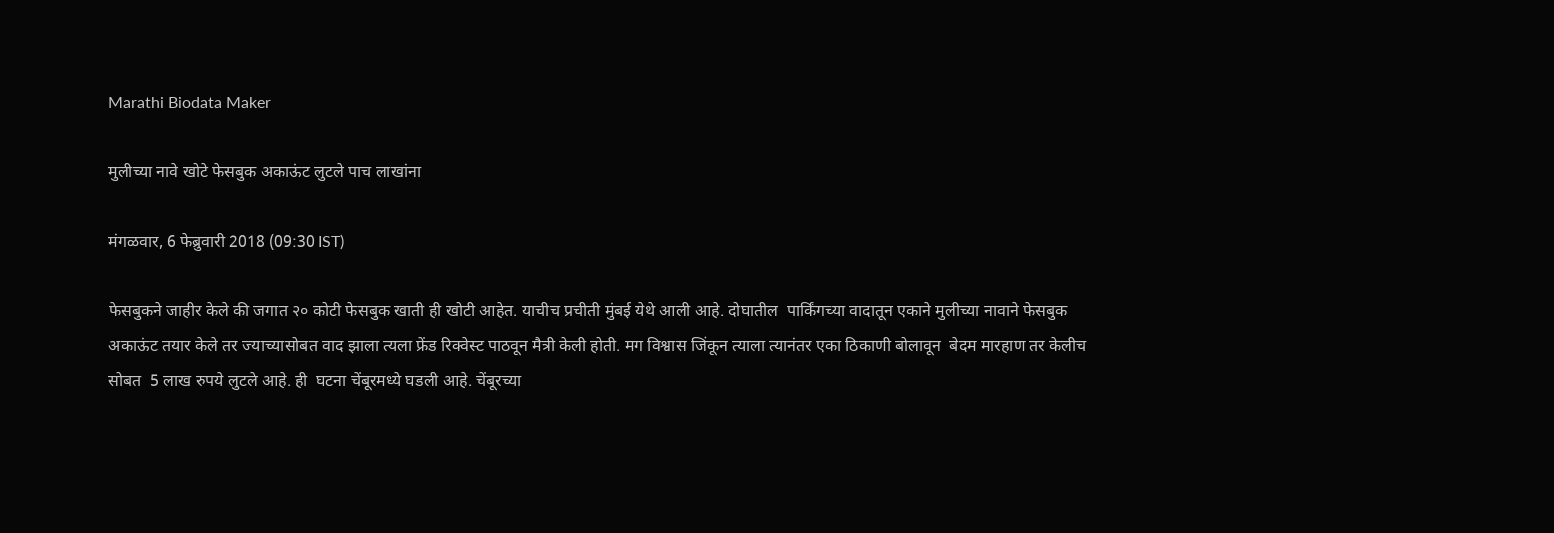Marathi Biodata Maker

मुलीच्या नावे खोटे फेसबुक अकाऊंट लुटले पाच लाखांना

मंगळवार, 6 फेब्रुवारी 2018 (09:30 IST)

फेसबुकने जाहीर केले की जगात २० कोटी फेसबुक खाती ही खोटी आहेत. याचीच प्रचीती मुंबई येथे आली आहे. दोघातील  पार्किंगच्या वादातून एकाने मुलीच्या नावाने फेसबुक अकाऊंट तयार केले तर ज्याच्यासोबत वाद झाला त्यला फ्रेंड रिक्वेस्ट पाठवून मैत्री केली होती. मग विश्वास जिंकून त्याला त्यानंतर एका ठिकाणी बोलावून  बेदम मारहाण तर केलीच सोबत  5 लाख रुपये लुटले आहे. ही  घटना चेंबूरमध्ये घडली आहे. चेंबूरच्या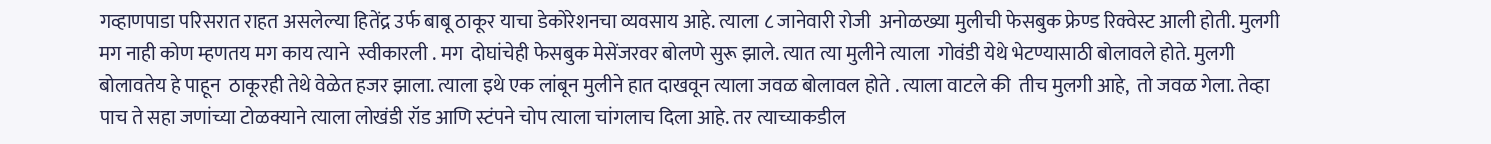गव्हाणपाडा परिसरात राहत असलेल्या हितेंद्र उर्फ बाबू ठाकूर याचा डेकोरेशनचा व्यवसाय आहे. त्याला ८ जानेवारी रोजी  अनोळख्या मुलीची फेसबुक फ्रेण्ड रिक्वेस्ट आली होती. मुलगी मग नाही कोण म्हणतय मग काय त्याने  स्वीकारली . मग  दोघांचेही फेसबुक मेसेंजरवर बोलणे सुरू झाले. त्यात त्या मुलीने त्याला  गोवंडी येथे भेटण्यासाठी बोलावले होते. मुलगी बोलावतेय हे पाहून  ठाकूरही तेथे वेळेत हजर झाला. त्याला इथे एक लांबून मुलीने हात दाखवून त्याला जवळ बोलावल होते . त्याला वाटले की  तीच मुलगी आहे,  तो जवळ गेला. तेव्हा पाच ते सहा जणांच्या टोळक्याने त्याला लोखंडी रॉड आणि स्टंपने चोप त्याला चांगलाच दिला आहे. तर त्याच्याकडील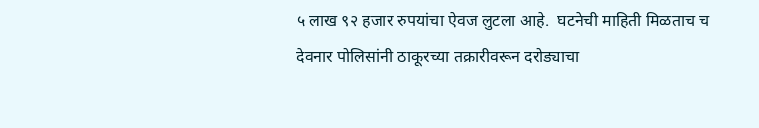५ लाख ९२ हजार रुपयांचा ऐवज लुटला आहे.  घटनेची माहिती मिळताच च देवनार पोलिसांनी ठाकूरच्या तक्रारीवरून दरोड्याचा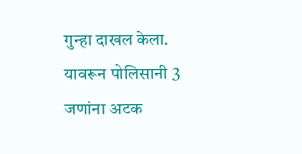गुन्हा दाखल केला. यावरून पोलिसानी 3 जणांना अटक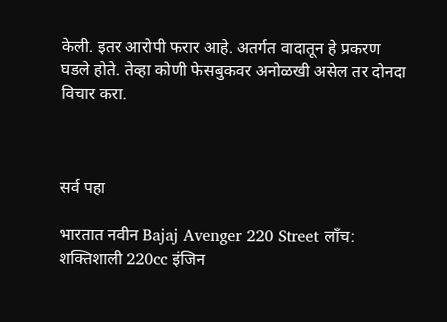केली. इतर आरोपी फरार आहे. अतर्गत वादातून हे प्रकरण घडले होते. तेव्हा कोणी फेसबुकवर अनोळखी असेल तर दोनदा विचार करा.



सर्व पहा

भारतात नवीन Bajaj Avenger 220 Street लाँच: शक्तिशाली 220cc इंजिन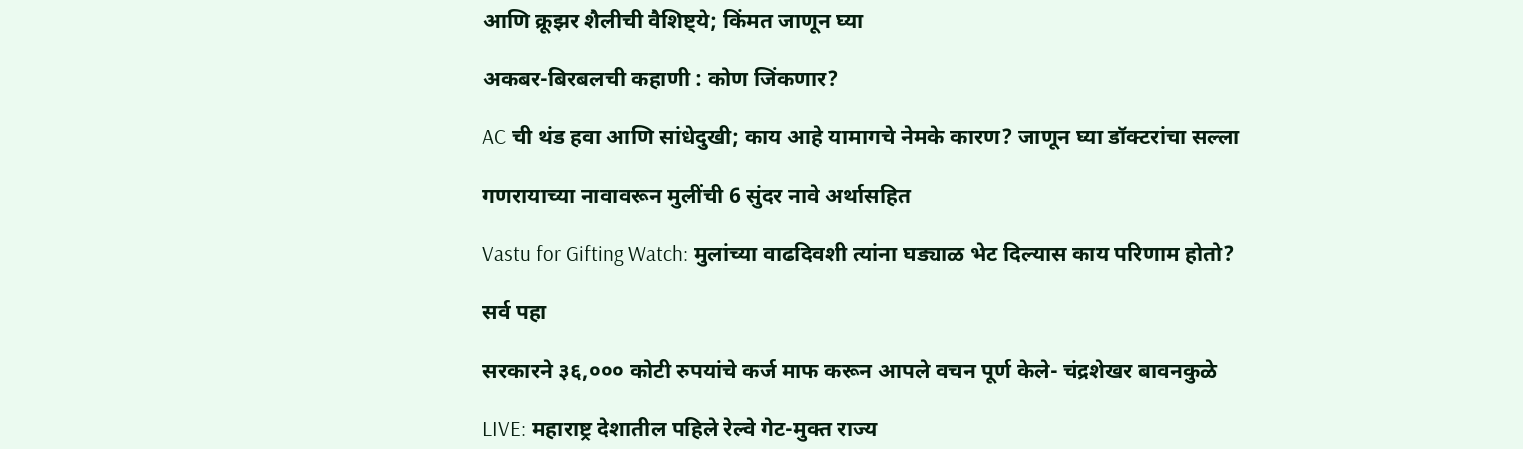आणि क्रूझर शैलीची वैशिष्ट्ये; किंमत जाणून घ्या

अकबर-बिरबलची कहाणी : कोण जिंकणार?

AC ची थंड हवा आणि सांधेदुखी; काय आहे यामागचे नेमके कारण? जाणून घ्या डॉक्टरांचा सल्ला

गणरायाच्या नावावरून मुलींची 6 सुंदर नावे अर्थासहित

Vastu for Gifting Watch: मुलांच्या वाढदिवशी त्यांना घड्याळ भेट दिल्यास काय परिणाम होतो?

सर्व पहा

सरकारने ३६,००० कोटी रुपयांचे कर्ज माफ करून आपले वचन पूर्ण केले- चंद्रशेखर बावनकुळे

LIVE: महाराष्ट्र देशातील पहिले रेल्वे गेट-मुक्त राज्य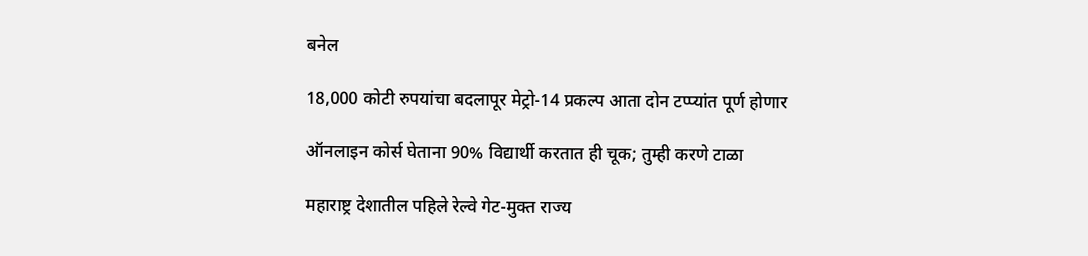बनेल

18,000 कोटी रुपयांचा बदलापूर मेट्रो-14 प्रकल्प आता दोन टप्प्यांत पूर्ण होणार

ऑनलाइन कोर्स घेताना 90% विद्यार्थी करतात ही चूक; तुम्ही करणे टाळा

महाराष्ट्र देशातील पहिले रेल्वे गेट-मुक्त राज्य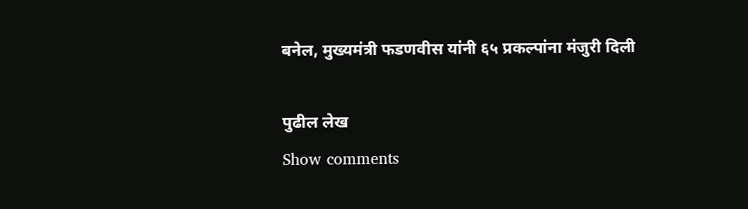बनेल, मुख्यमंत्री फडणवीस यांनी ६५ प्रकल्पांना मंजुरी दिली

पुढील लेख
Show comments